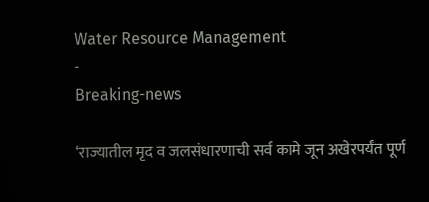Water Resource Management
-
Breaking-news

‘राज्यातील मृद व जलसंधारणाची सर्व कामे जून अखेरपर्यंत पूर्ण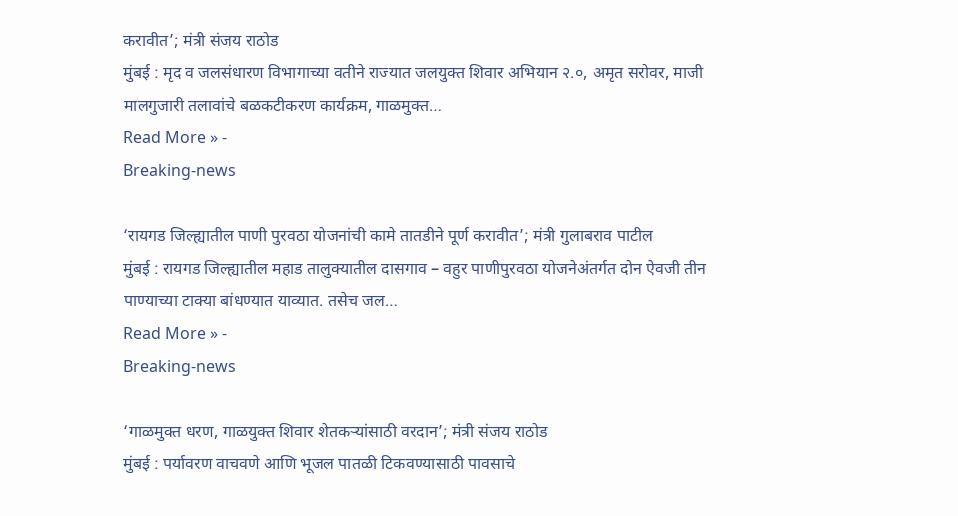करावीत’; मंत्री संजय राठोड
मुंबई : मृद व जलसंधारण विभागाच्या वतीने राज्यात जलयुक्त शिवार अभियान २.०, अमृत सरोवर, माजी मालगुजारी तलावांचे बळकटीकरण कार्यक्रम, गाळमुक्त…
Read More » -
Breaking-news

‘रायगड जिल्ह्यातील पाणी पुरवठा योजनांची कामे तातडीने पूर्ण करावीत’; मंत्री गुलाबराव पाटील
मुंबई : रायगड जिल्ह्यातील महाड तालुक्यातील दासगाव – वहुर पाणीपुरवठा योजनेअंतर्गत दोन ऐवजी तीन पाण्याच्या टाक्या बांधण्यात याव्यात. तसेच जल…
Read More » -
Breaking-news

‘गाळमुक्त धरण, गाळयुक्त शिवार शेतकऱ्यांसाठी वरदान’; मंत्री संजय राठोड
मुंबई : पर्यावरण वाचवणे आणि भूजल पातळी टिकवण्यासाठी पावसाचे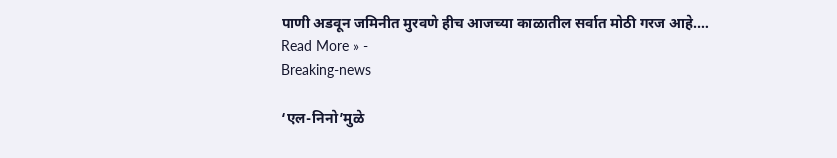पाणी अडवून जमिनीत मुरवणे हीच आजच्या काळातील सर्वात मोठी गरज आहे.…
Read More » -
Breaking-news

‘एल-निनो’मुळे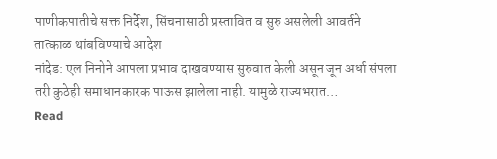पाणीकपातीचे सक्त निर्देश, सिंचनासाठी प्रस्तावित व सुरु असलेली आवर्तने तात्काळ थांबविण्याचे आदेश
नांदेड: एल निनोने आपला प्रभाव दाखवण्यास सुरुवात केली असून जून अर्धा संपला तरी कुठेही समाधानकारक पाऊस झालेला नाही. यामुळे राज्यभरात…
Read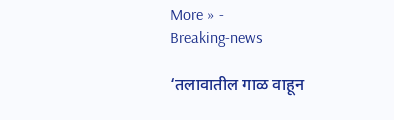More » -
Breaking-news

‘तलावातील गाळ वाहून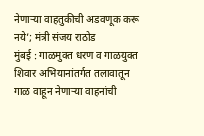नेणाऱ्या वाहतुकीची अडवणूक करू नये’; मंत्री संजय राठोड
मुंबई : गाळमुक्त धरण व गाळयुक्त शिवार अभियानांतर्गत तलावातून गाळ वाहून नेणाऱ्या वाहनांची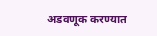अडवणूक करण्यात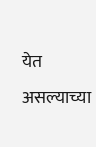येत असल्याच्या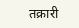तक्रारी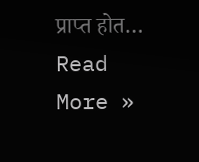प्राप्त होत…
Read More »